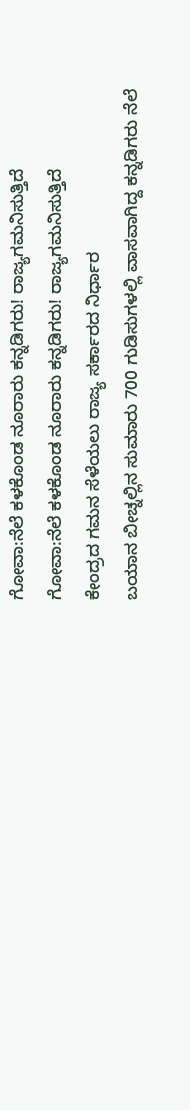ಗೋವಾ:ನೆಲೆ ಕಳಕೊಂಡ ನೂರಾರು ಕನ್ನಡಿಗರು! ರಾಜ್ಯಗಮನಿಸುತ್ತಿದೆ
ಗೋವಾ:ನೆಲೆ ಕಳಕೊಂಡ ನೂರಾರು ಕನ್ನಡಿಗರು! ರಾಜ್ಯಗಮನಿಸುತ್ತಿದೆ
ಕೇಂದ್ರದ ಗಮನ ಸೆಳೆಯಲು ರಾಜ್ಯ ಸರ್ಕಾರದ ನಿರ್ಧಾರ
ಬಯಾನ ಬೀಚ್ನಲ್ಲಿನ ಸುಮಾರು 700 ಗುಡಿಸುಗಳಲ್ಲಿ ವಾಸವಾಗಿದ್ದ ಕನ್ನಡಿಗರು ನೆಲೆ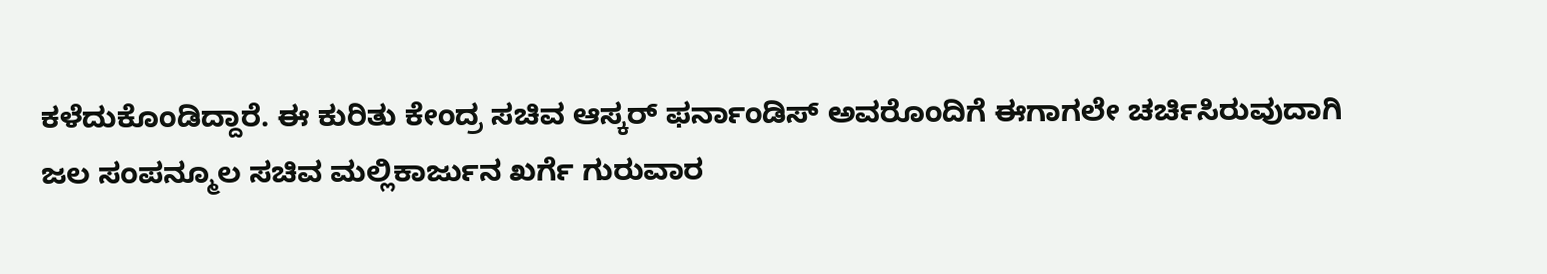ಕಳೆದುಕೊಂಡಿದ್ದಾರೆ. ಈ ಕುರಿತು ಕೇಂದ್ರ ಸಚಿವ ಆಸ್ಕರ್ ಫರ್ನಾಂಡಿಸ್ ಅವರೊಂದಿಗೆ ಈಗಾಗಲೇ ಚರ್ಚಿಸಿರುವುದಾಗಿ ಜಲ ಸಂಪನ್ಮೂಲ ಸಚಿವ ಮಲ್ಲಿಕಾರ್ಜುನ ಖರ್ಗೆ ಗುರುವಾರ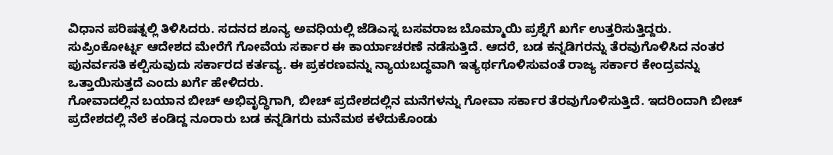ವಿಧಾನ ಪರಿಷತ್ನಲ್ಲಿ ತಿಳಿಸಿದರು. ಸದನದ ಶೂನ್ಯ ಅವಧಿಯಲ್ಲಿ ಜೆಡಿಎಸ್ನ ಬಸವರಾಜ ಬೊಮ್ಮಾಯಿ ಪ್ರಶ್ನೆಗೆ ಖರ್ಗೆ ಉತ್ತರಿಸುತ್ತಿದ್ದರು.
ಸುಪ್ರಿಂಕೋರ್ಟ್ನ ಆದೇಶದ ಮೇರೆಗೆ ಗೋವೆಯ ಸರ್ಕಾರ ಈ ಕಾರ್ಯಾಚರಣೆ ನಡೆಸುತ್ತಿದೆ. ಆದರೆ, ಬಡ ಕನ್ನಡಿಗರನ್ನು ತೆರವುಗೊಳಿಸಿದ ನಂತರ ಪುನರ್ವಸತಿ ಕಲ್ಪಿಸುವುದು ಸರ್ಕಾರದ ಕರ್ತವ್ಯ. ಈ ಪ್ರಕರಣವನ್ನು ನ್ಯಾಯಬದ್ಧವಾಗಿ ಇತ್ಯರ್ಥಗೊಳಿಸುವಂತೆ ರಾಜ್ಯ ಸರ್ಕಾರ ಕೇಂದ್ರವನ್ನು ಒತ್ತಾಯಿಸುತ್ತದೆ ಎಂದು ಖರ್ಗೆ ಹೇಳಿದರು.
ಗೋವಾದಲ್ಲಿನ ಬಯಾನ ಬೀಚ್ ಅಭಿವೃದ್ಧಿಗಾಗಿ, ಬೀಚ್ ಪ್ರದೇಶದಲ್ಲಿನ ಮನೆಗಳನ್ನು ಗೋವಾ ಸರ್ಕಾರ ತೆರವುಗೊಳಿಸುತ್ತಿದೆ. ಇದರಿಂದಾಗಿ ಬೀಚ್ ಪ್ರದೇಶದಲ್ಲಿ ನೆಲೆ ಕಂಡಿದ್ದ ನೂರಾರು ಬಡ ಕನ್ನಡಿಗರು ಮನೆಮಠ ಕಳೆದುಕೊಂಡು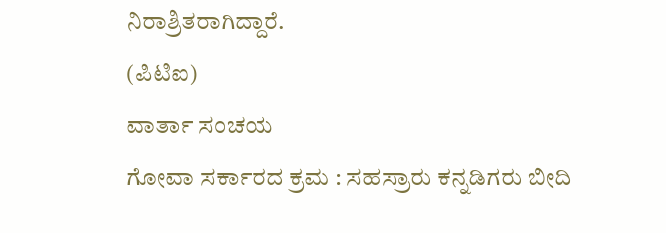ನಿರಾಶ್ರಿತರಾಗಿದ್ದಾರೆ.
(ಪಿಟಿಐ)
ವಾರ್ತಾ ಸಂಚಯ
ಗೋವಾ ಸರ್ಕಾರದ ಕ್ರಮ : ಸಹಸ್ರಾರು ಕನ್ನಡಿಗರು ಬೀದಿ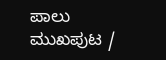ಪಾಲು
ಮುಖಪುಟ /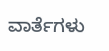ವಾರ್ತೆಗಳು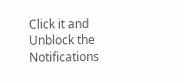Click it and Unblock the Notifications